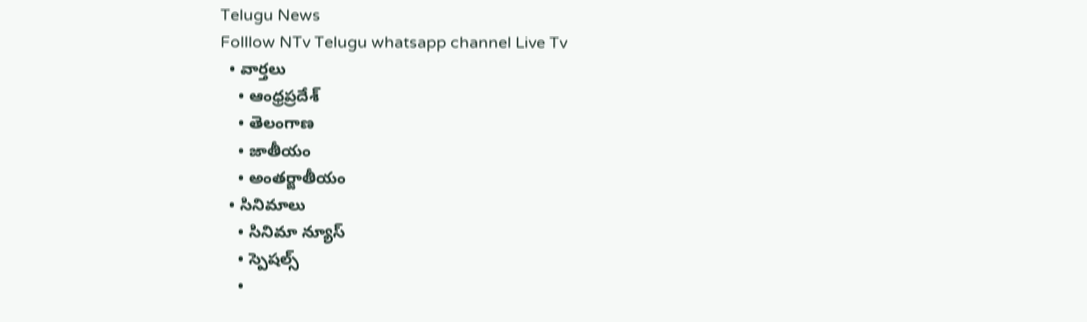Telugu News
Folllow NTv Telugu whatsapp channel Live Tv
  • వార్తలు
    • ఆంధ్రప్రదేశ్
    • తెలంగాణ
    • జాతీయం
    • అంతర్జాతీయం
  • సినిమాలు
    • సినిమా న్యూస్
    • స్పెషల్స్
    •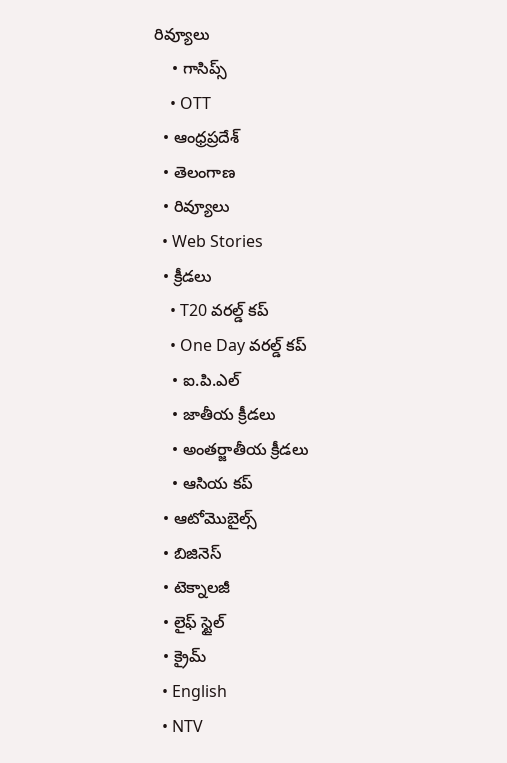రివ్యూలు
    • గాసిప్స్
    • OTT
  • ఆంధ్రప్రదేశ్
  • తెలంగాణ
  • రివ్యూలు
  • Web Stories
  • క్రీడలు
    • T20 వరల్డ్ కప్
    • One Day వరల్డ్ కప్
    • ఐ.పి.ఎల్
    • జాతీయ క్రీడలు
    • అంతర్జాతీయ క్రీడలు
    • ఆసియ కప్
  • ఆటోమొబైల్స్
  • బిజినెస్‌
  • టెక్నాలజీ
  • లైఫ్ స్టైల్
  • క్రైమ్
  • English
  • NTV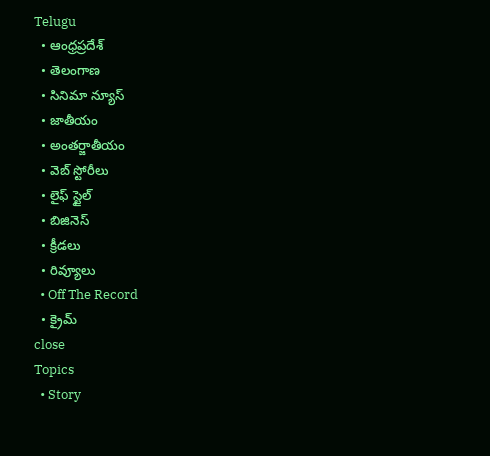Telugu
  • ఆంధ్రప్రదేశ్
  • తెలంగాణ
  • సినిమా న్యూస్
  • జాతీయం
  • అంతర్జాతీయం
  • వెబ్ స్టోరీలు
  • లైఫ్ స్టైల్
  • బిజినెస్‌
  • క్రీడలు
  • రివ్యూలు
  • Off The Record
  • క్రైమ్
close
Topics
  • Story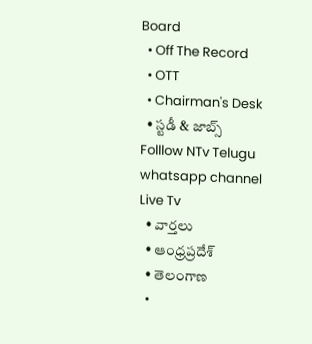Board
  • Off The Record
  • OTT
  • Chairman's Desk
  • స్టడీ & జాబ్స్
Folllow NTv Telugu whatsapp channel Live Tv
  • వార్తలు
  • ఆంధ్రప్రదేశ్
  • తెలంగాణ
  •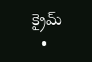క్రైమ్
  •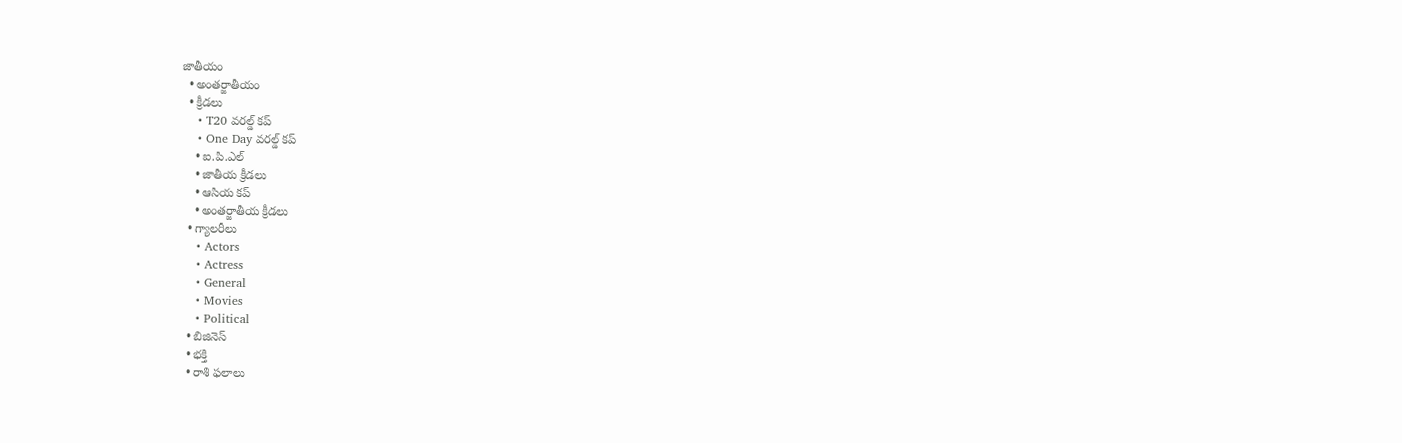జాతీయం
  • అంతర్జాతీయం
  • క్రీడలు
    • T20 వరల్డ్ కప్
    • One Day వరల్డ్ కప్
    • ఐ.పి.ఎల్
    • జాతీయ క్రీడలు
    • ఆసియ కప్
    • అంతర్జాతీయ క్రీడలు
  • గ్యాలరీలు
    • Actors
    • Actress
    • General
    • Movies
    • Political
  • బిజినెస్‌
  • భక్తి
  • రాశి ఫలాలు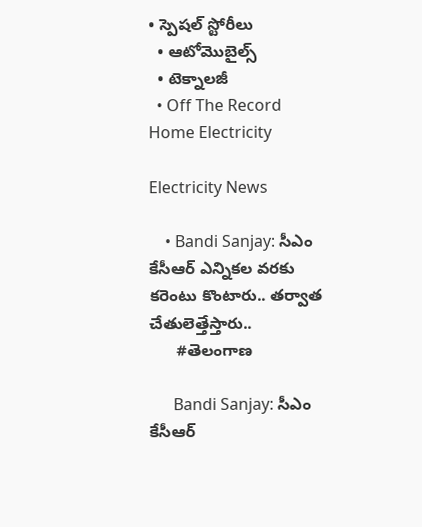• స్పెషల్‌ స్టోరీలు
  • ఆటోమొబైల్స్
  • టెక్నాలజీ
  • Off The Record
Home Electricity

Electricity News

    • Bandi Sanjay: సీఎం కేసీఆర్ ఎన్నికల వరకు కరెంటు కొంటారు.. తర్వాత చేతులెత్తేస్తారు..
      #తెలంగాణ

      Bandi Sanjay: సీఎం కేసీఆర్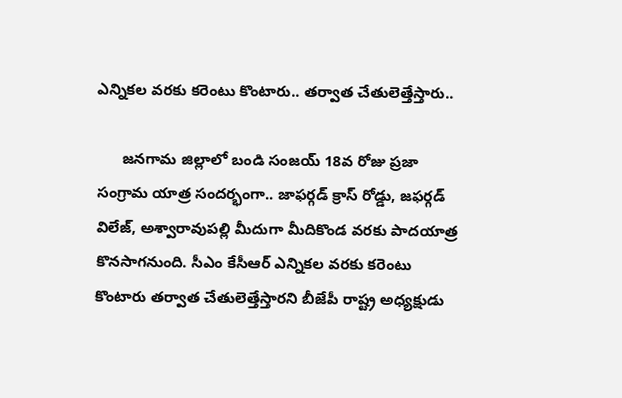ఎన్నికల వరకు కరెంటు కొంటారు.. తర్వాత చేతులెత్తేస్తారు..

      జనగామ జిల్లాలో బండి సంజయ్‌ 18వ రోజు ప్రజా సంగ్రామ యాత్ర సందర్భంగా.. జాఫర్గడ్ క్రాస్ రోడ్డు, జఫర్గడ్ విలేజ్, అశ్వారావుపల్లి మీదుగా మీదికొండ వరకు పాదయాత్ర కొనసాగనుంది. సీఎం కేసీఆర్ ఎన్నికల వరకు కరెంటు కొంటారు తర్వాత చేతులెత్తేస్తారని బీజేపీ రాష్ట్ర అధ్యక్షుడు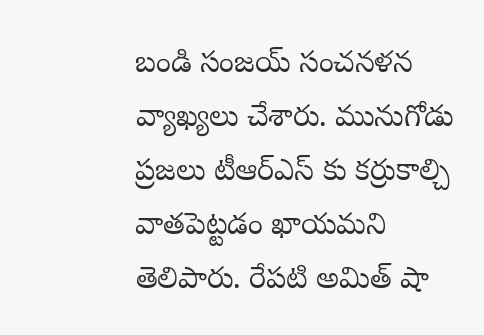బండి సంజయ్ సంచనళన వ్యాఖ్యలు చేశారు. మునుగోడు ప్రజలు టీఆర్ఎస్ కు కర్రుకాల్చి వాతపెట్టడం ఖాయమని తెలిపారు. రేపటి అమిత్ షా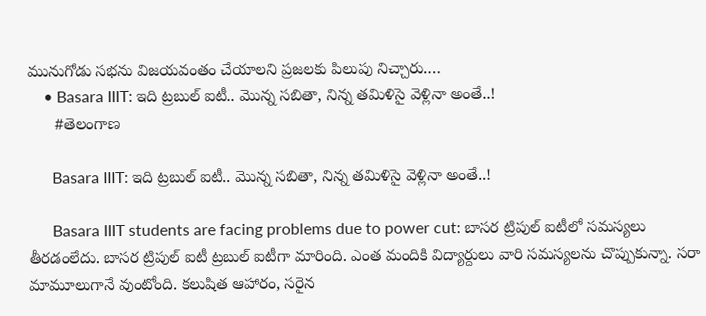మునుగోడు సభను విజయవంతం చేయాలని ప్రజలకు పిలుపు నిచ్చారు.…
    • Basara IIIT: ఇది ట్రబుల్ ఐటీ.. మొన్న సబితా, నిన్న తమిళిసై వెళ్లినా అంతే..!
      #తెలంగాణ

      Basara IIIT: ఇది ట్రబుల్ ఐటీ.. మొన్న సబితా, నిన్న తమిళిసై వెళ్లినా అంతే..!

      Basara IIIT students are facing problems due to power cut: బాసర ట్రిపుల్‌ ఐటీలో సమస్యలు తీరడంలేదు. బాసర ట్రిపుల్‌ ఐటీ ట్రబుల్‌ ఐటీగా మారింది. ఎంత మందికి విద్యార్దులు వారి సమస్యలను చొప్పుకున్నా. సరా మామూలుగానే వుంటోంది. కలుషిత ఆహారం, సరైన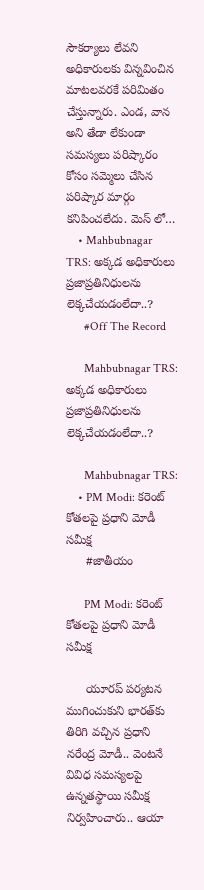సౌకర్యాలు లేవని అధికారులకు విన్నవించిన మాటలవరకే పరిమితం చేస్తున్నారు. ఎండ, వాన అని తేడా లేకుండా సమస్యలు పరిష్కారం కోసం సమ్మెలు చేసిన పరిష్కార మార్గం కనిపించలేదు. మెస్‌ లో…
    • Mahbubnagar TRS: అక్కడ అధికారులు ప్రజాప్రతినిధులను లెక్కచేయడంలేదా..?
      #Off The Record

      Mahbubnagar TRS: అక్కడ అధికారులు ప్రజాప్రతినిధులను లెక్కచేయడంలేదా..?

      Mahbubnagar TRS:
    • PM Modi: కరెంట్ కోతలపై ప్రధాని మోడీ సమీక్ష
      #జాతీయం

      PM Modi: కరెంట్ కోతలపై ప్రధాని మోడీ సమీక్ష

      యూరప్‌ పర్యటన ముగించుకుని భారత్‌కు తిరిగి వచ్చిన ప్రధాని నరేంద్ర మోడీ.. వెంటనే వివిధ సమస్యలపై ఉన్నతస్థాయి సమీక్ష నిర్వహించారు.. ఆయా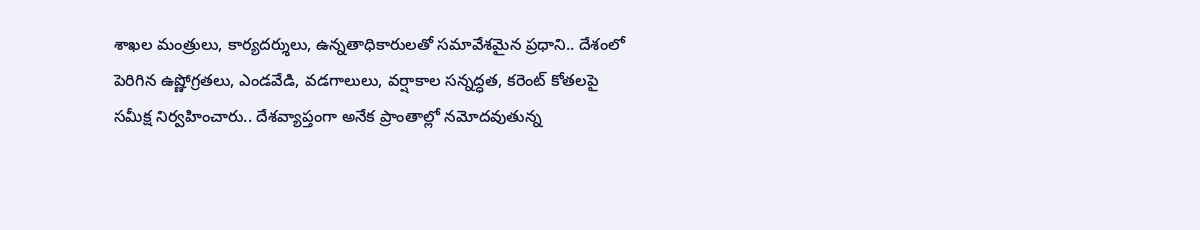శాఖల మంత్రులు, కార్యదర్శులు, ఉన్నతాధికారులతో సమావేశమైన ప్రధాని.. దేశంలో పెరిగిన ఉష్ణోగ్రతలు, ఎండవేడి, వడగాలులు, వర్షాకాల సన్నద్ధత, కరెంట్ కోతలపై సమీక్ష నిర్వహించారు.. దేశవ్యాప్తంగా అనేక ప్రాంతాల్లో నమోదవుతున్న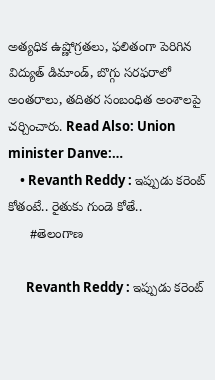అత్యధిక ఉష్ణోగ్రతలు, ఫలితంగా పెరిగిన విద్యుత్ డిమాండ్, బొగ్గు సరఫరాలో అంతరాలు, తదితర సంబంధిత అంశాలపై చర్చించారు. Read Also: Union minister Danve:…
    • Revanth Reddy : ఇప్పుడు కరెంట్‌ కోతంటే.. రైతుకు గుండె కోతే..
      #తెలంగాణ

      Revanth Reddy : ఇప్పుడు కరెంట్‌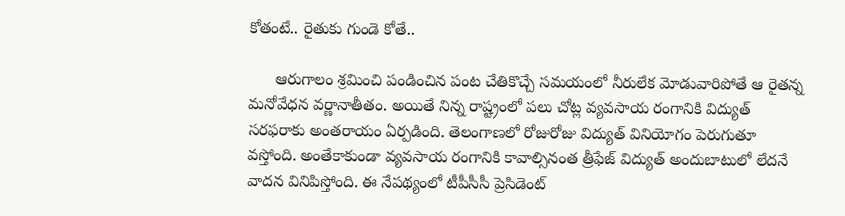కోతంటే.. రైతుకు గుండె కోతే..

      ఆరుగాలం శ్రమించి పండించిన పంట చేతికొచ్చే సమయంలో నీరులేక మోడువారిపోతే ఆ రైతన్న మనోవేధన వర్ణానాతీతం. అయితే నిన్న రాష్ట్రంలో పలు చోట్ల వ్యవసాయ రంగానికి విద్యుత్‌ సరఫరాకు అంతరాయం ఏర్పడింది. తెలంగాణలో రోజురోజు విద్యుత్‌ వినియోగం పెరుగుతూ వస్తోంది. అంతేకాకుండా వ్యవసాయ రంగానికి కావాల్సినంత త్రీఫేజ్‌ విద్యుత్‌ అందుబాటులో లేదనే వాదన వినిపిస్తోంది. ఈ నేపథ్యంలో టీపీసీసీ ప్రెసిడెంట్‌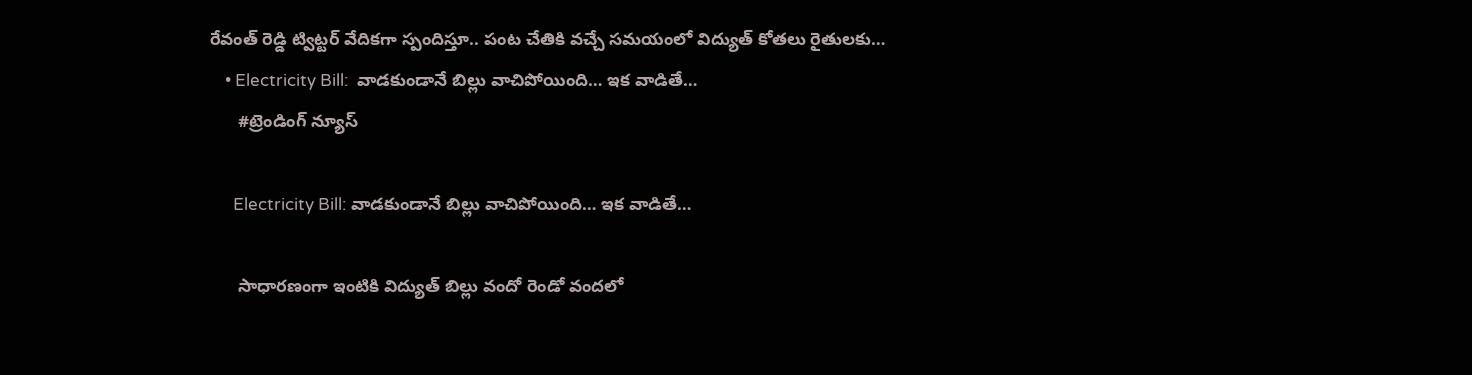రేవంత్‌ రెడ్డి ట్విట్టర్‌ వేదికగా స్పందిస్తూ.. పంట చేతికి వచ్చే సమయంలో విద్యుత్ కోతలు రైతులకు…
    • Electricity Bill:  వాడ‌కుండానే బిల్లు వాచిపోయింది… ఇక వాడితే…
      #ట్రెండింగ్ న్యూస్

      Electricity Bill: వాడ‌కుండానే బిల్లు వాచిపోయింది… ఇక వాడితే…

      సాధార‌ణంగా ఇంటికి విద్యుత్ బిల్లు వందో రెండో వంద‌లో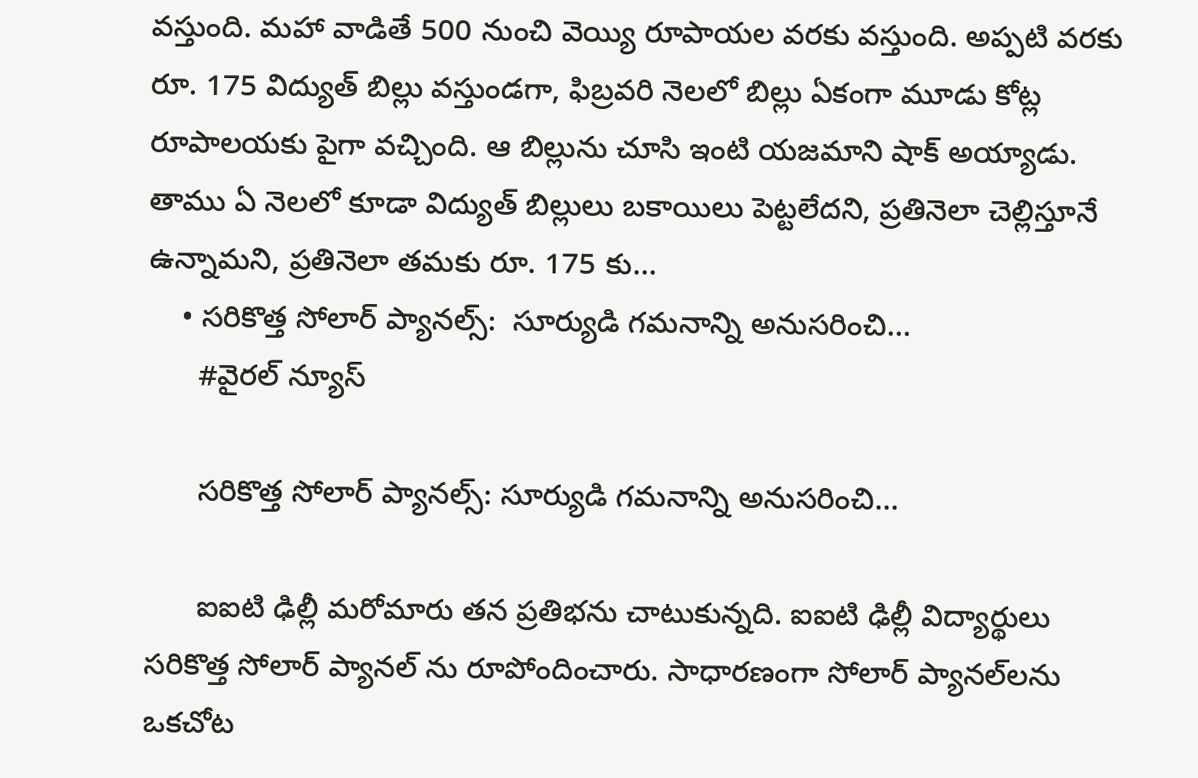వ‌స్తుంది. మ‌హా వాడితే 500 నుంచి వెయ్యి రూపాయ‌ల వ‌ర‌కు వ‌స్తుంది. అప్ప‌టి వ‌ర‌కు రూ. 175 విద్యుత్ బిల్లు వ‌స్తుండ‌గా, ఫిబ్ర‌వ‌రి నెలలో బిల్లు ఏకంగా మూడు కోట్ల రూపాల‌య‌కు పైగా వ‌చ్చింది. ఆ బిల్లును చూసి ఇంటి య‌జ‌మాని షాక్ అయ్యాడు. తాము ఏ నెలలో కూడా విద్యుత్ బిల్లులు బ‌కాయిలు పెట్ట‌లేద‌ని, ప్ర‌తినెలా చెల్లిస్తూనే ఉన్నామ‌ని, ప్ర‌తినెలా త‌మ‌కు రూ. 175 కు…
    • స‌రికొత్త సోలార్ ప్యాన‌ల్స్‌:  సూర్యుడి గ‌మ‌నాన్ని అనుస‌రించి…
      #వైరల్ న్యూస్

      స‌రికొత్త సోలార్ ప్యాన‌ల్స్‌: సూర్యుడి గ‌మ‌నాన్ని అనుస‌రించి…

      ఐఐటి ఢిల్లీ మ‌రోమారు త‌న ప్ర‌తిభ‌ను చాటుకున్న‌ది. ఐఐటి ఢిల్లీ విద్యార్థులు స‌రికొత్త సోలార్ ప్యాన‌ల్ ను రూపోందించారు. సాధారణంగా సోలార్ ప్యాన‌ల్‌లను ఒక‌చోట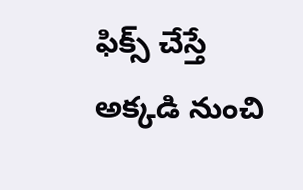ఫిక్స్ చేస్తే అక్క‌డి నుంచి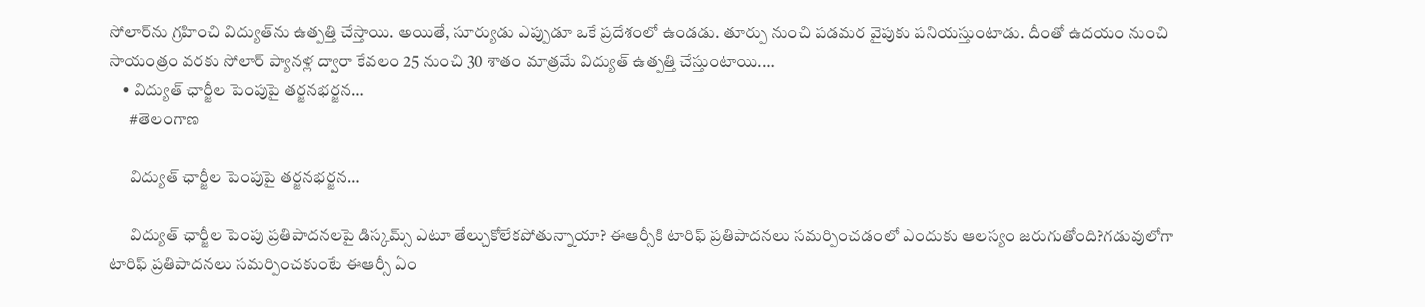సోలార్‌ను గ్ర‌హించి విద్యుత్‌ను ఉత్ప‌త్తి చేస్తాయి. అయితే, సూర్యుడు ఎప్పుడూ ఒకే ప్ర‌దేశంలో ఉండ‌డు. తూర్పు నుంచి ప‌డ‌మ‌ర వైపుకు ప‌నియ‌స్తుంటాడు. దీంతో ఉద‌యం నుంచి సాయంత్రం వ‌ర‌కు సోలార్ ప్యానళ్ల ద్వారా కేవలం 25 నుంచి 30 శాతం మాత్ర‌మే విద్యుత్ ఉత్ప‌త్తి చేస్తుంటాయి.…
    • విద్యుత్ ఛార్జీల పెంపుపై తర్జనభర్జన…
      #తెలంగాణ

      విద్యుత్ ఛార్జీల పెంపుపై తర్జనభర్జన…

      విద్యుత్ ఛార్జీల పెంపు ప్రతిపాదనలపై డిస్కమ్స్ ఎటూ తేల్చుకోలేకపోతున్నాయా? ఈఆర్సీకి టారిఫ్ ప్రతిపాదనలు సమర్పించడంలో ఎందుకు ఆలస్యం జరుగుతోంది?గడువులోగా టారిఫ్ ప్రతిపాదనలు సమర్పించకుంటే ఈఆర్సీ ఏం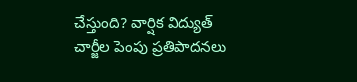చేస్తుంది? వార్షిక విద్యుత్ చార్జీల పెంపు ప్రతిపాదనలు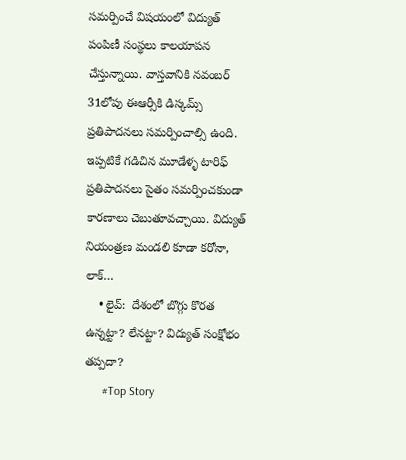సమర్పించే విషయంలో విద్యుత్ పంపిణీ సంస్థలు కాలయాపన చేస్తున్నాయి. వాస్తవానికి నవంబర్ 31లోపు ఈఆర్సీకి డిస్కమ్స్ ప్రతిపాదనలు సమర్పించాల్సి ఉంది. ఇప్పటికే గడిచిన మూడేళ్ళ టారిఫ్ ప్రతిపాదనలు సైతం సమర్పించకుండా కారణాలు చెబుతూవచ్చాయి. విద్యుత్ నియంత్రణ మండలి కూడా కరోనా, లాక్…
    • లైవ్‌:  దేశంలో బొగ్గు కొరత ఉన్నట్టా? లేనట్టా? విద్యుత్ సంక్షోభం తప్పదా?
      #Top Story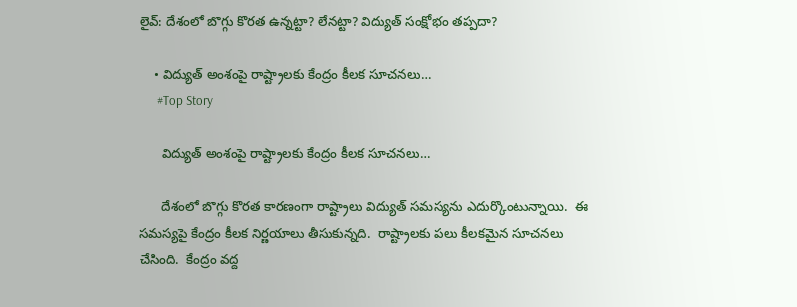లైవ్‌: దేశంలో బొగ్గు కొరత ఉన్నట్టా? లేనట్టా? విద్యుత్ సంక్షోభం తప్పదా?

    • విద్యుత్ అంశంపై రాష్ట్రాల‌కు కేంద్రం కీల‌క సూచ‌న‌లు…
      #Top Story

      విద్యుత్ అంశంపై రాష్ట్రాల‌కు కేంద్రం కీల‌క సూచ‌న‌లు…

      దేశంలో బొగ్గు కొర‌త కార‌ణంగా రాష్ట్రాలు విద్యుత్ స‌మ‌స్య‌ను ఎదుర్కొంటున్నాయి.  ఈ స‌మ‌స్య‌పై కేంద్రం కీల‌క నిర్ణ‌యాలు తీసుకున్న‌ది.  రాష్ట్రాల‌కు ప‌లు కీల‌క‌మైన సూచ‌న‌లు చేసింది.  కేంద్రం వ‌ద్ద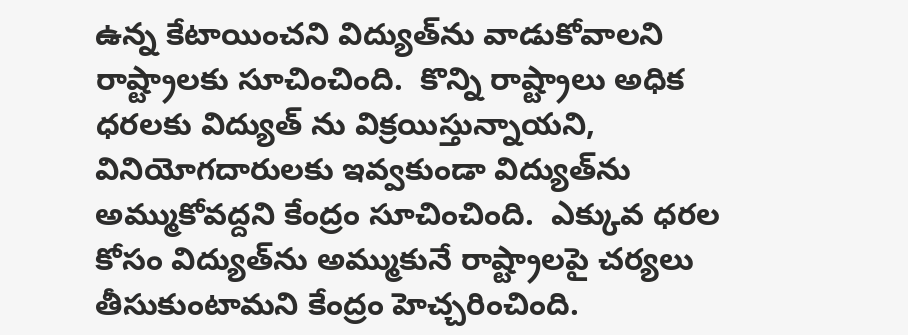ఉన్న కేటాయించ‌ని విద్యుత్‌ను వాడుకోవాల‌ని రాష్ట్రాల‌కు సూచించింది.  కొన్ని రాష్ట్రాలు అధిక ధ‌ర‌ల‌కు విద్యుత్ ను విక్ర‌యిస్తున్నాయ‌ని, వినియోగ‌దారుల‌కు ఇవ్వ‌కుండా విద్యుత్‌ను అమ్ముకోవ‌ద్ద‌ని కేంద్రం సూచించింది.  ఎక్కువ ధ‌ర‌ల కోసం విద్యుత్‌ను అమ్ముకునే రాష్ట్రాల‌పై చ‌ర్య‌లు తీసుకుంటామ‌ని కేంద్రం హెచ్చ‌రించింది.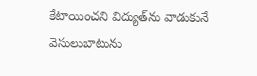కేటాయించ‌ని విద్యుత్‌ను వాడుకునే వెసులుబాటును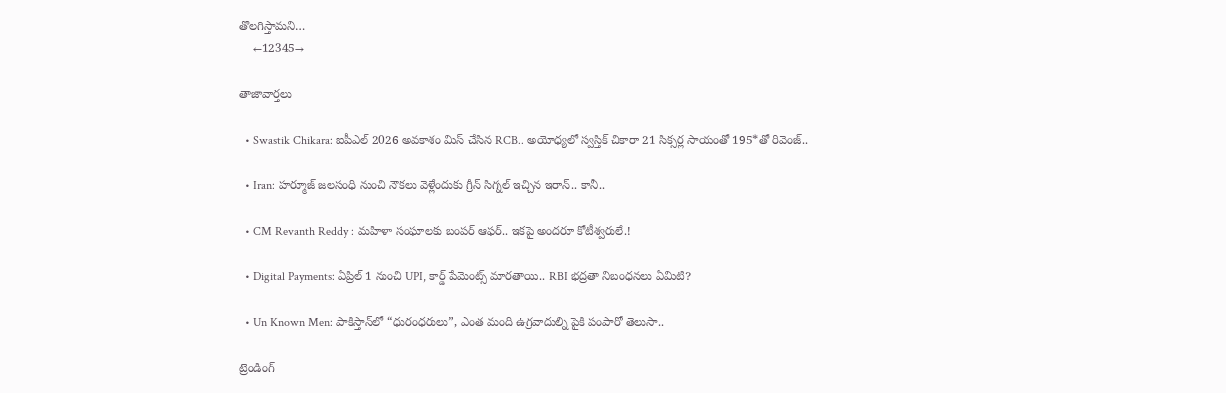తొల‌గిస్తామ‌ని…
    ←12345→

తాజావార్తలు

  • Swastik Chikara: ఐపీఎల్ 2026 అవకాశం మిస్ చేసిన RCB.. అయోధ్యలో స్వస్తిక్ చికారా 21 సిక్సర్ల సాయంతో 195*తో రివెంజ్..

  • Iran: హర్మూజ్ జలసంధి నుంచి నౌకలు వెళ్లేందుకు గ్రీన్ సిగ్నల్ ఇచ్చిన ఇరాన్.. కానీ..

  • CM Revanth Reddy : మహిళా సంఘాలకు బంపర్ ఆఫర్.. ఇకపై అందరూ కోటీశ్వరులే.!

  • Digital Payments: ఏప్రిల్ 1 నుంచి UPI, కార్డ్ పేమెంట్స్ మారతాయి.. RBI భద్రతా నిబంధనలు ఏమిటి?

  • Un Known Men: పాకిస్తాన్‌లో “ధురంధరులు”, ఎంత మంది ఉగ్రవాదుల్ని పైకి పంపారో తెలుసా..

ట్రెండింగ్‌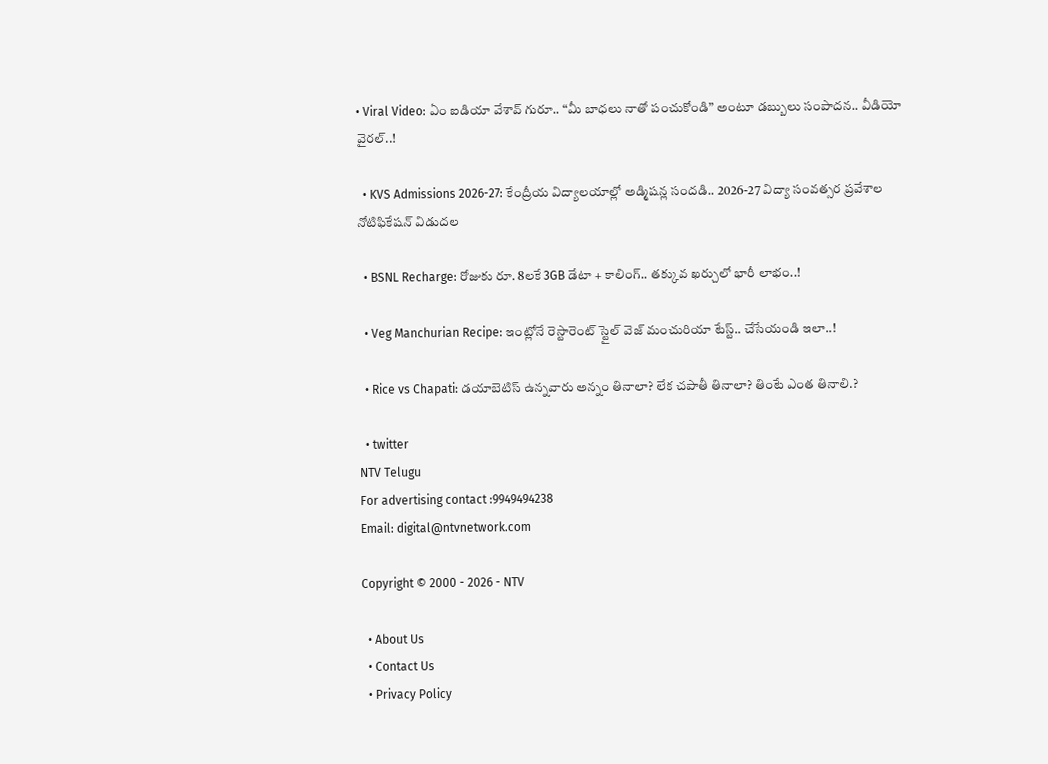• Viral Video: ఏం ఐడియా వేశావ్ గురూ.. “మీ బాధలు నాతో పంచుకోండి” అంటూ డబ్బులు సంపాదన.. వీడియో వైరల్..!

  • KVS Admissions 2026-27: కేంద్రీయ విద్యాలయాల్లో అడ్మిషన్ల సందడి.. 2026-27 విద్యా సంవత్సర ప్రవేశాల నోటిఫికేషన్ విడుదల

  • BSNL Recharge: రోజుకు రూ. 8లకే 3GB డేటా + కాలింగ్.. తక్కువ ఖర్చులో భారీ లాభం..!

  • Veg Manchurian Recipe: ఇంట్లోనే రెస్టారెంట్ స్టైల్ వెజ్ మంచురియా టేస్ట్.. చేసేయండి ఇలా..!

  • Rice vs Chapati: డయాబెటిస్ ఉన్నవారు అన్నం తినాలా? లేక చపాతీ తినాలా? తింటే ఎంత తినాలి.?

  • twitter
NTV Telugu
For advertising contact :9949494238
Email: digital@ntvnetwork.com

Copyright © 2000 - 2026 - NTV

  • About Us
  • Contact Us
  • Privacy Policy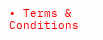• Terms & Conditions